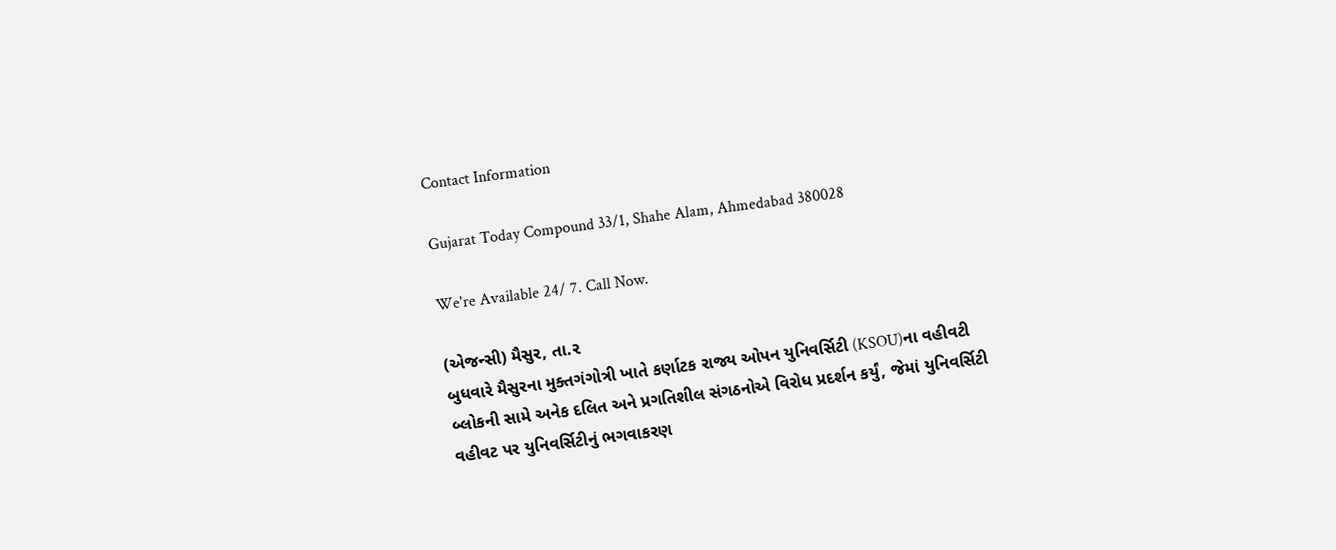Contact Information

Gujarat Today Compound 33/1, Shahe Alam, Ahmedabad 380028

We're Available 24/ 7. Call Now.

(એજન્સી) મૈસુર, તા.૨
બુધવારે મૈસુરના મુક્તગંગોત્રી ખાતે કર્ણાટક રાજ્ય ઓપન યુનિવર્સિટી (KSOU)ના વહીવટી બ્લોકની સામે અનેક દલિત અને પ્રગતિશીલ સંગઠનોએ વિરોધ પ્રદર્શન કર્યું, જેમાં યુનિવર્સિટી વહીવટ પર યુનિવર્સિટીનું ભગવાકરણ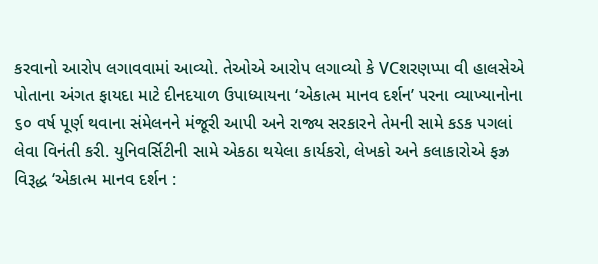કરવાનો આરોપ લગાવવામાં આવ્યો. તેઓએ આરોપ લગાવ્યો કે VCશરણપ્પા વી હાલસેએ પોતાના અંગત ફાયદા માટે દીનદયાળ ઉપાધ્યાયના ‘એકાત્મ માનવ દર્શન’ પરના વ્યાખ્યાનોના ૬૦ વર્ષ પૂર્ણ થવાના સંમેલનને મંજૂરી આપી અને રાજ્ય સરકારને તેમની સામે કડક પગલાં લેવા વિનંતી કરી. યુનિવર્સિટીની સામે એકઠા થયેલા કાર્યકરો, લેખકો અને કલાકારોએ ફઝ્ર વિરૂદ્ધ ‘એકાત્મ માનવ દર્શન :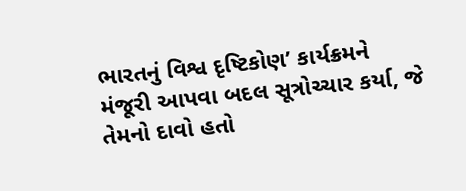ભારતનું વિશ્વ દૃષ્ટિકોણ’ કાર્યક્રમને મંજૂરી આપવા બદલ સૂત્રોચ્ચાર કર્યા, જે તેમનો દાવો હતો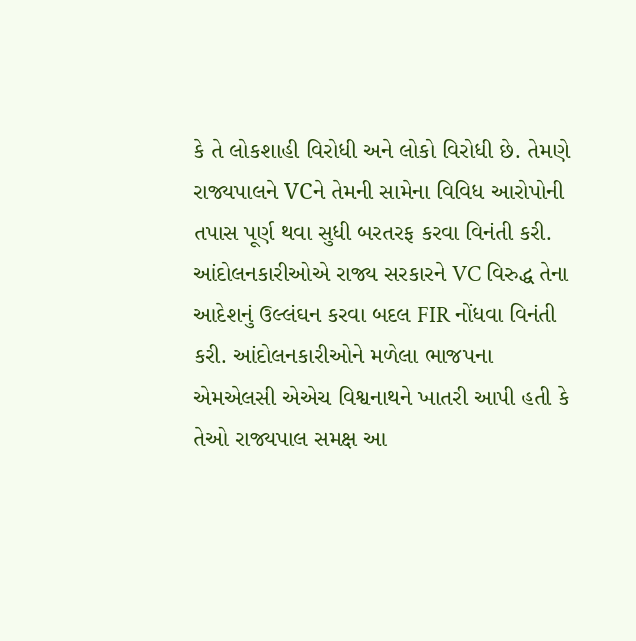કે તે લોકશાહી વિરોધી અને લોકો વિરોધી છે. તેમણે રાજ્યપાલને VCને તેમની સામેના વિવિધ આરોપોની તપાસ પૂર્ણ થવા સુધી બરતરફ કરવા વિનંતી કરી. આંદોલનકારીઓએ રાજ્ય સરકારને VC વિરુદ્ધ તેના આદેશનું ઉલ્લંઘન કરવા બદલ FIR નોંધવા વિનંતી કરી. આંદોલનકારીઓને મળેલા ભાજપના એમએલસી એએચ વિશ્વનાથને ખાતરી આપી હતી કે તેઓ રાજ્યપાલ સમક્ષ આ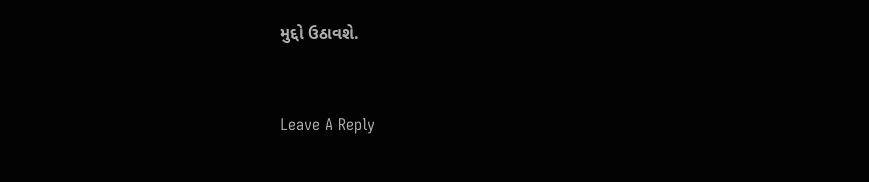મુદ્દો ઉઠાવશે.


Leave A Reply